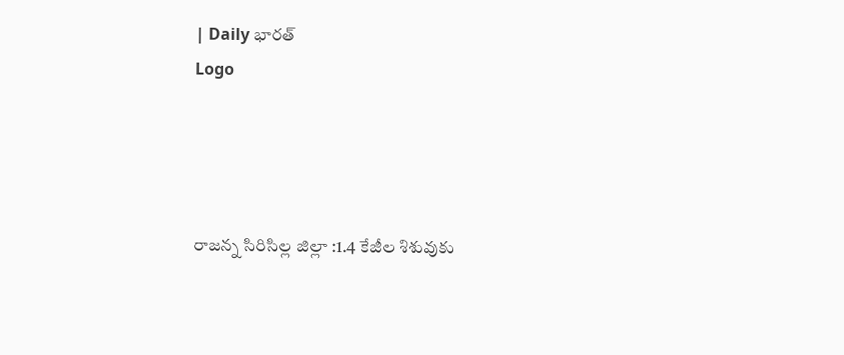| Daily భారత్
Logo




రాజన్న సిరిసిల్ల జిల్లా :1.4 కేజీల శిశువుకు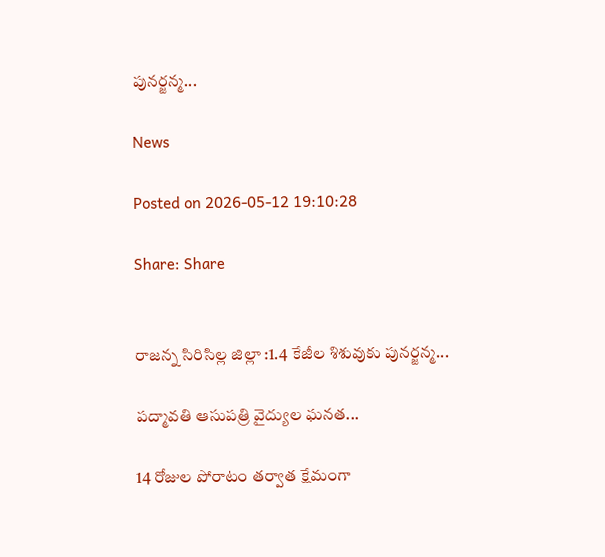పునర్జన్మ...

News

Posted on 2026-05-12 19:10:28

Share: Share


రాజన్న సిరిసిల్ల జిల్లా :1.4 కేజీల శిశువుకు పునర్జన్మ...

పద్మావతి ఆసుపత్రి వైద్యుల ఘనత...

14 రోజుల పోరాటం తర్వాత క్షేమంగా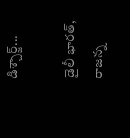డిశ్చార్జ్...

డైలీ భారత్, రాజన్న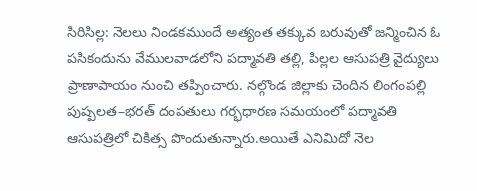సిరిసిల్ల: నెలలు నిండకముందే అత్యంత తక్కువ బరువుతో జన్మించిన ఓ పసికందును వేములవాడలోని పద్మావతి తల్లి, పిల్లల ఆసుపత్రి వైద్యులు ప్రాణాపాయం నుంచి తప్పించారు. నల్గొండ జిల్లాకు చెందిన లింగంపల్లి పుష్పలత–భరత్ దంపతులు గర్భధారణ సమయంలో పద్మావతి ఆసుపత్రిలో చికిత్స పొందుతున్నారు.అయితే ఎనిమిదో నెల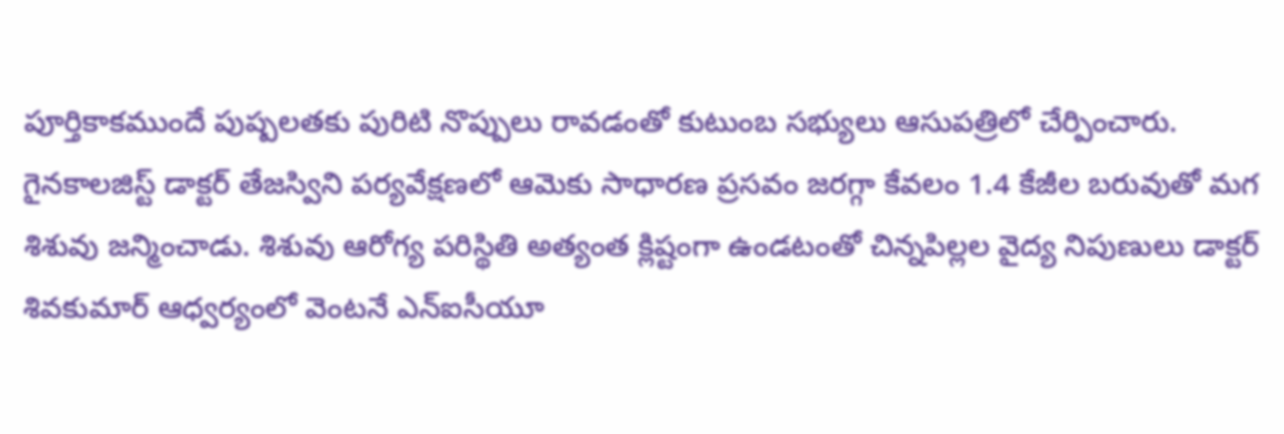పూర్తికాకముందే పుష్పలతకు పురిటి నొప్పులు రావడంతో కుటుంబ సభ్యులు ఆసుపత్రిలో చేర్పించారు. గైనకాలజిస్ట్ డాక్టర్ తేజస్విని పర్యవేక్షణలో ఆమెకు సాధారణ ప్రసవం జరగ్గా కేవలం 1.4 కేజీల బరువుతో మగ శిశువు జన్మించాడు. శిశువు ఆరోగ్య పరిస్థితి అత్యంత క్లిష్టంగా ఉండటంతో చిన్నపిల్లల వైద్య నిపుణులు డాక్టర్ శివకుమార్ ఆధ్వర్యంలో వెంటనే ఎన్‌ఐసీయూ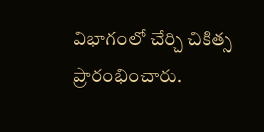విభాగంలో చేర్చి చికిత్స ప్రారంభించారు.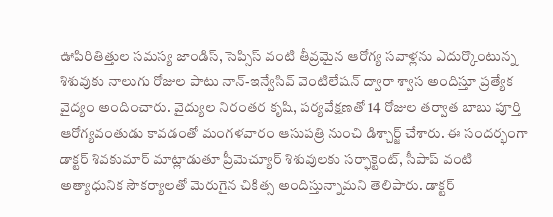ఊపిరితిత్తుల సమస్య జాండిస్, సెప్సిస్ వంటి తీవ్రమైన ఆరోగ్య సవాళ్లను ఎదుర్కొంటున్న శిశువుకు నాలుగు రోజుల పాటు నాన్-ఇన్వేసివ్ వెంటిలేషన్ ద్వారా శ్వాస అందిస్తూ ప్రత్యేక వైద్యం అందించారు. వైద్యుల నిరంతర కృషి, పర్యవేక్షణతో 14 రోజుల తర్వాత బాబు పూర్తి ఆరోగ్యవంతుడు కావడంతో మంగళవారం ఆసుపత్రి నుంచి డిశ్చార్జ్ చేశారు. ఈ సందర్భంగా డాక్టర్ శివకుమార్ మాట్లాడుతూ ప్రీమెచ్యూర్ శిశువులకు సర్ఫాక్టెంట్, సీపాప్ వంటి అత్యాధునిక సౌకర్యాలతో మెరుగైన చికిత్స అందిస్తున్నామని తెలిపారు. డాక్టర్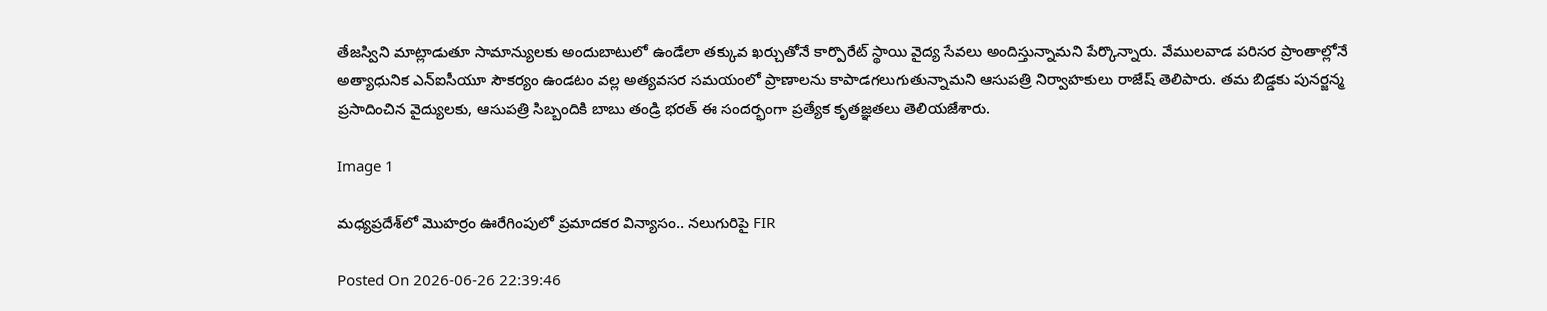తేజస్విని మాట్లాడుతూ సామాన్యులకు అందుబాటులో ఉండేలా తక్కువ ఖర్చుతోనే కార్పొరేట్ స్థాయి వైద్య సేవలు అందిస్తున్నామని పేర్కొన్నారు. వేములవాడ పరిసర ప్రాంతాల్లోనే అత్యాధునిక ఎన్‌ఐసీయూ సౌకర్యం ఉండటం వల్ల అత్యవసర సమయంలో ప్రాణాలను కాపాడగలుగుతున్నామని ఆసుపత్రి నిర్వాహకులు రాజేష్ తెలిపారు. తమ బిడ్డకు పునర్జన్మ ప్రసాదించిన వైద్యులకు, ఆసుపత్రి సిబ్బందికి బాబు తండ్రి భరత్ ఈ సందర్భంగా ప్రత్యేక కృతజ్ఞతలు తెలియజేశారు.

Image 1

మధ్యప్రదేశ్‌లో మొహర్రం ఊరేగింపులో ప్రమాదకర విన్యాసం.. నలుగురిపై FIR

Posted On 2026-06-26 22:39:46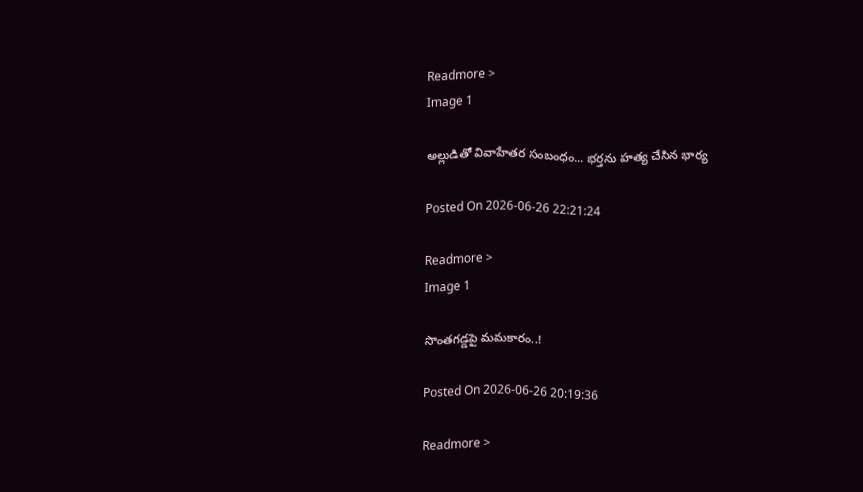Readmore >
Image 1

అల్లుడితో వివాహేతర సంబంధం... భర్తను హత్య చేసిన భార్య

Posted On 2026-06-26 22:21:24

Readmore >
Image 1

సొంతగడ్డపై మమకారం..!

Posted On 2026-06-26 20:19:36

Readmore >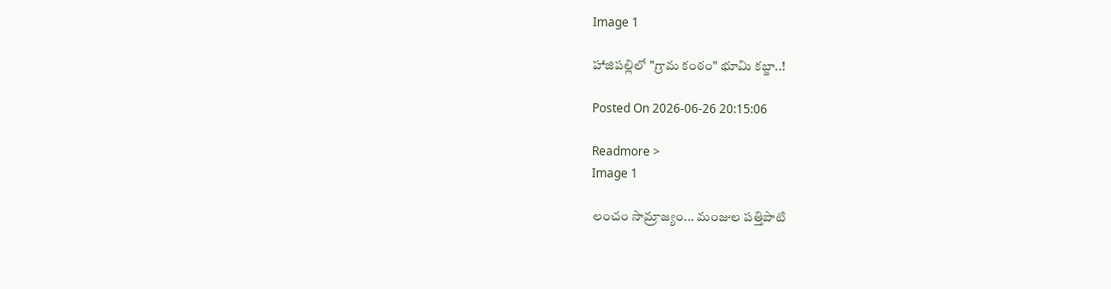Image 1

హాజిపల్లిలో "గ్రామ కంఠం" భూమి కబ్జా..!

Posted On 2026-06-26 20:15:06

Readmore >
Image 1

లంచం సామ్రాజ్యం... మంజుల పత్తిపాటి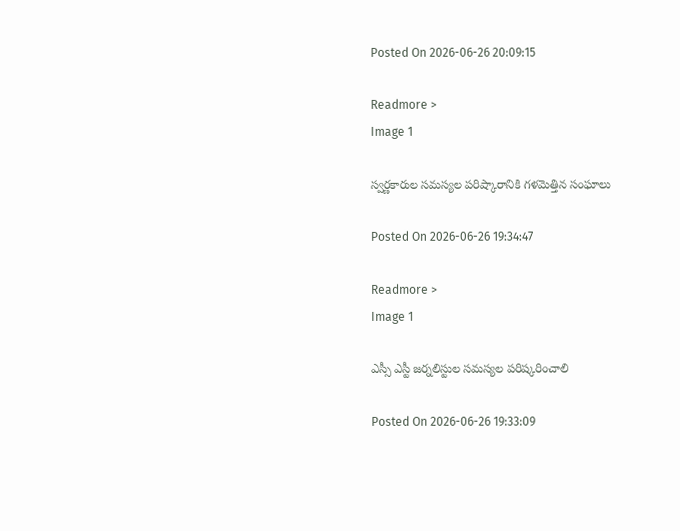Posted On 2026-06-26 20:09:15

Readmore >
Image 1

స్వర్ణకారుల సమస్యల పరిష్కారానికి గళమెత్తిన సంఘాలు

Posted On 2026-06-26 19:34:47

Readmore >
Image 1

ఎస్సీ ఎస్టీ జర్నలిస్టుల సమస్యల పరిష్కరించాలి

Posted On 2026-06-26 19:33:09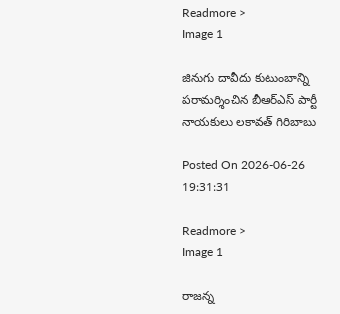Readmore >
Image 1

జినుగు దావీదు కుటుంబాన్ని పరామర్శించిన బీఆర్ఎస్ పార్టీ నాయకులు లకావత్ గిరిబాబు

Posted On 2026-06-26 19:31:31

Readmore >
Image 1

రాజన్న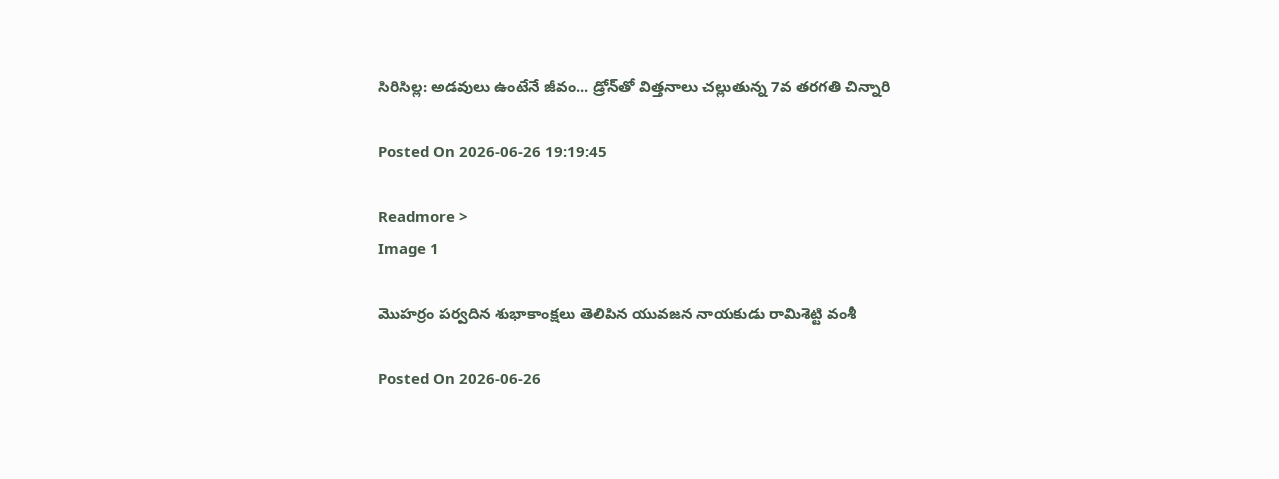సిరిసిల్ల: అడవులు ఉంటేనే జీవం... డ్రోన్‌తో విత్తనాలు చల్లుతున్న 7వ తరగతి చిన్నారి

Posted On 2026-06-26 19:19:45

Readmore >
Image 1

మొహర్రం పర్వదిన శుభాకాంక్షలు తెలిపిన యువజన నాయకుడు రామిశెట్టి వంశీ

Posted On 2026-06-26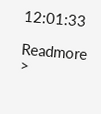12:01:33

Readmore >